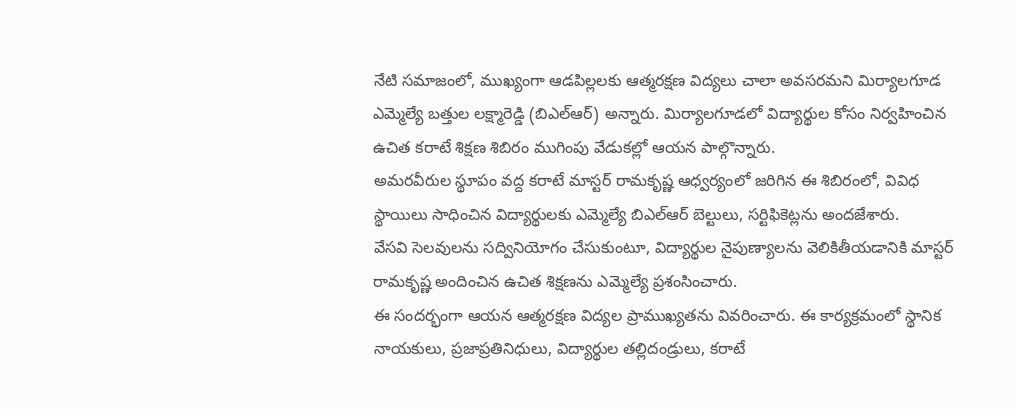నేటి సమాజంలో, ముఖ్యంగా ఆడపిల్లలకు ఆత్మరక్షణ విద్యలు చాలా అవసరమని మిర్యాలగూడ ఎమ్మెల్యే బత్తుల లక్ష్మారెడ్డి (బిఎల్ఆర్) అన్నారు. మిర్యాలగూడలో విద్యార్థుల కోసం నిర్వహించిన ఉచిత కరాటే శిక్షణ శిబిరం ముగింపు వేడుకల్లో ఆయన పాల్గొన్నారు.
అమరవీరుల స్థూపం వద్ద కరాటే మాస్టర్ రామకృష్ణ ఆధ్వర్యంలో జరిగిన ఈ శిబిరంలో, వివిధ స్థాయిలు సాధించిన విద్యార్థులకు ఎమ్మెల్యే బిఎల్ఆర్ బెల్టులు, సర్టిఫికెట్లను అందజేశారు.
వేసవి సెలవులను సద్వినియోగం చేసుకుంటూ, విద్యార్థుల నైపుణ్యాలను వెలికితీయడానికి మాస్టర్ రామకృష్ణ అందించిన ఉచిత శిక్షణను ఎమ్మెల్యే ప్రశంసించారు.
ఈ సందర్భంగా ఆయన ఆత్మరక్షణ విద్యల ప్రాముఖ్యతను వివరించారు. ఈ కార్యక్రమంలో స్థానిక నాయకులు, ప్రజాప్రతినిధులు, విద్యార్థుల తల్లిదండ్రులు, కరాటే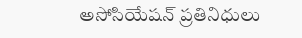అసోసియేషన్ ప్రతినిధులు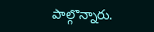పాల్గొన్నారు.